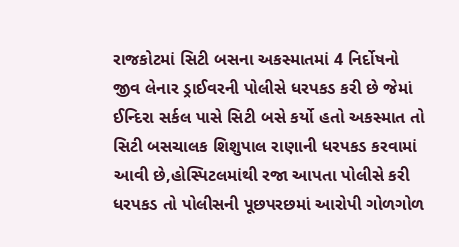રાજકોટમાં સિટી બસના અકસ્માતમાં 4 નિર્દોષનો જીવ લેનાર ડ્રાઈવરની પોલીસે ધરપકડ કરી છે જેમાં ઈન્દિરા સર્કલ પાસે સિટી બસે કર્યો હતો અકસ્માત તો સિટી બસચાલક શિશુપાલ રાણાની ધરપકડ કરવામાં આવી છે,હોસ્પિટલમાંથી રજા આપતા પોલીસે કરી ધરપકડ તો પોલીસની પૂછપરછમાં આરોપી ગોળગોળ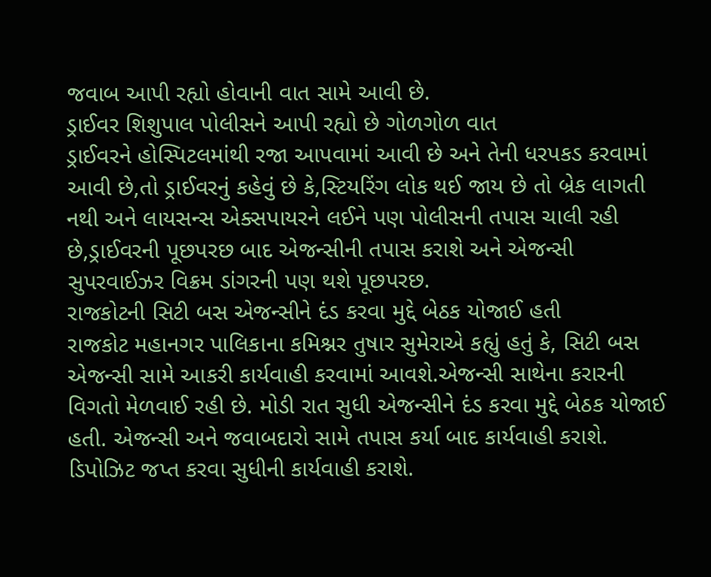જવાબ આપી રહ્યો હોવાની વાત સામે આવી છે.
ડ્રાઈવર શિશુપાલ પોલીસને આપી રહ્યો છે ગોળગોળ વાત
ડ્રાઈવરને હોસ્પિટલમાંથી રજા આપવામાં આવી છે અને તેની ધરપકડ કરવામાં આવી છે,તો ડ્રાઈવરનું કહેવું છે કે,સ્ટિયરિંગ લોક થઈ જાય છે તો બ્રેક લાગતી નથી અને લાયસન્સ એક્સપાયરને લઈને પણ પોલીસની તપાસ ચાલી રહી છે,ડ્રાઈવરની પૂછપરછ બાદ એજન્સીની તપાસ કરાશે અને એજન્સી સુપરવાઈઝર વિક્રમ ડાંગરની પણ થશે પૂછપરછ.
રાજકોટની સિટી બસ એજન્સીને દંડ કરવા મુદ્દે બેઠક યોજાઈ હતી
રાજકોટ મહાનગર પાલિકાના કમિશ્નર તુષાર સુમેરાએ કહ્યું હતું કે, સિટી બસ એજન્સી સામે આકરી કાર્યવાહી કરવામાં આવશે.એજન્સી સાથેના કરારની વિગતો મેળવાઈ રહી છે. મોડી રાત સુધી એજન્સીને દંડ કરવા મુદ્દે બેઠક યોજાઈ હતી. એજન્સી અને જવાબદારો સામે તપાસ કર્યા બાદ કાર્યવાહી કરાશે. ડિપોઝિટ જપ્ત કરવા સુધીની કાર્યવાહી કરાશે.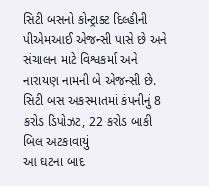સિટી બસનો કોન્ટ્રાક્ટ દિલ્હીની પીએમઆઈ એજન્સી પાસે છે અને સંચાલન માટે વિશ્વકર્મા અને નારાયણ નામની બે એજન્સી છે.
સિટી બસ અકસ્માતમાં કંપનીનું 8 કરોડ ડિપોઝટ, 22 કરોડ બાકી બિલ અટકાવાયું
આ ઘટના બાદ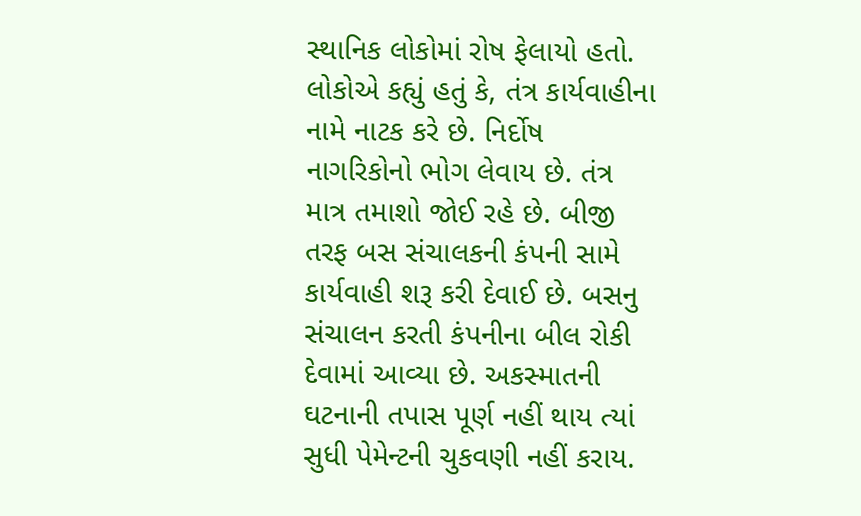સ્થાનિક લોકોમાં રોષ ફેલાયો હતો. લોકોએ કહ્યું હતું કે, તંત્ર કાર્યવાહીના નામે નાટક કરે છે. નિર્દોષ નાગરિકોનો ભોગ લેવાય છે. તંત્ર માત્ર તમાશો જોઈ રહે છે. બીજી તરફ બસ સંચાલકની કંપની સામે કાર્યવાહી શરૂ કરી દેવાઈ છે. બસનુ સંચાલન કરતી કંપનીના બીલ રોકી દેવામાં આવ્યા છે. અકસ્માતની ઘટનાની તપાસ પૂર્ણ નહીં થાય ત્યાં સુધી પેમેન્ટની ચુકવણી નહીં કરાય.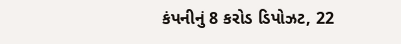કંપનીનું 8 કરોડ ડિપોઝટ, 22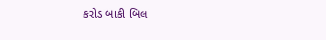કરોડ બાકી બિલ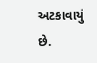અટકાવાયું છે.